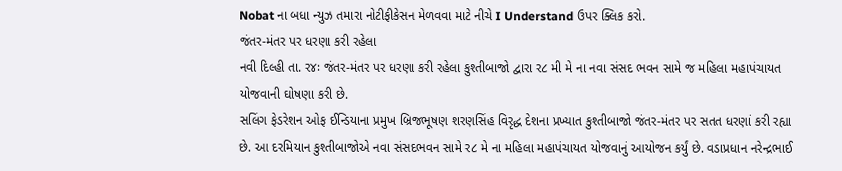Nobat ના બધા ન્યુઝ તમારા નોટીફીકેસન મેળવવા માટે નીચે I Understand ઉપર ક્લિક કરો.
જંતર-મંતર પર ધરણા કરી રહેલા
નવી દિલ્હી તા. ર૪ઃ જંતર-મંતર પર ધરણા કરી રહેલા કુશ્તીબાજો દ્વારા ર૮ મી મે ના નવા સંસદ ભવન સામે જ મહિલા મહાપંચાયત યોજવાની ઘોષણા કરી છે.
સલિંગ ફેડરેશન ઓફ ઈન્ડિયાના પ્રમુખ બ્રિજભૂષણ શરણસિંહ વિરૃદ્ધ દેશના પ્રખ્યાત કુશ્તીબાજો જંતર-મંતર પર સતત ધરણાં કરી રહ્યા છે. આ દરમિયાન કુશ્તીબાજોએ નવા સંસદભવન સામે ર૮ મે ના મહિલા મહાપંચાયત યોજવાનું આયોજન કર્યું છે. વડાપ્રધાન નરેન્દ્રભાઈ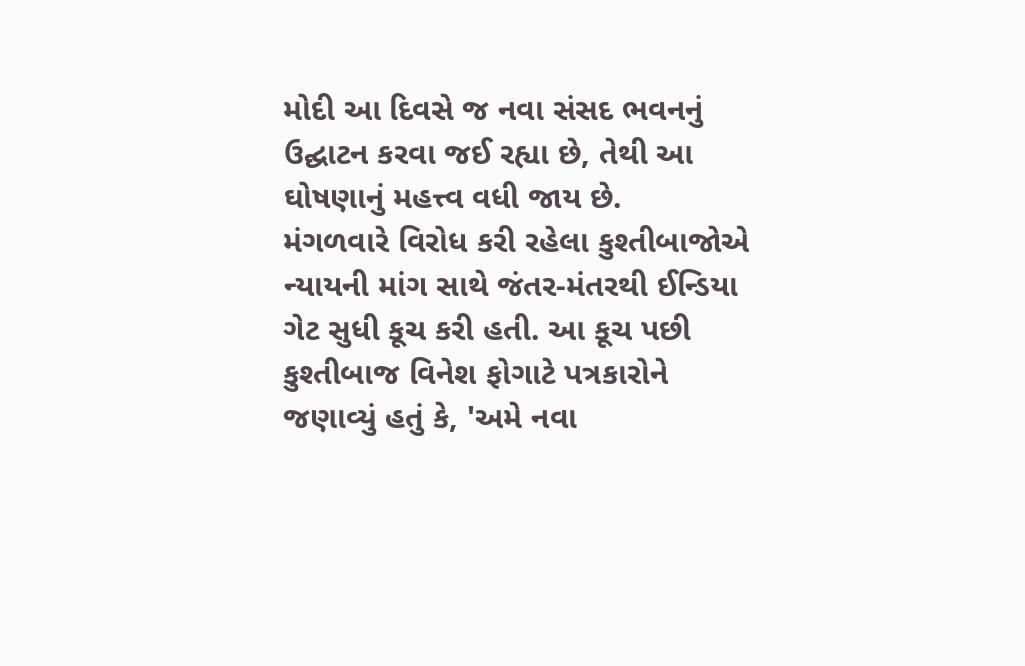મોદી આ દિવસે જ નવા સંસદ ભવનનું ઉદ્ઘાટન કરવા જઈ રહ્યા છે, તેથી આ ઘોષણાનું મહત્ત્વ વધી જાય છે.
મંગળવારે વિરોધ કરી રહેલા કુશ્તીબાજોએ ન્યાયની માંગ સાથે જંતર-મંતરથી ઈન્ડિયા ગેટ સુધી કૂચ કરી હતી. આ કૂચ પછી કુશ્તીબાજ વિનેશ ફોગાટે પત્રકારોને જણાવ્યું હતું કે, 'અમે નવા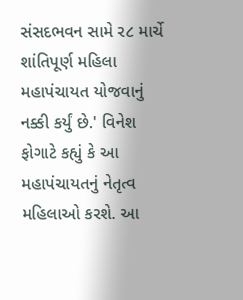સંસદભવન સામે ર૮ માર્ચે શાંતિપૂર્ણ મહિલા મહાપંચાયત યોજવાનું નક્કી કર્યું છે.' વિનેશ ફોગાટે કહ્યું કે આ મહાપંચાયતનું નેતૃત્વ મહિલાઓ કરશે. આ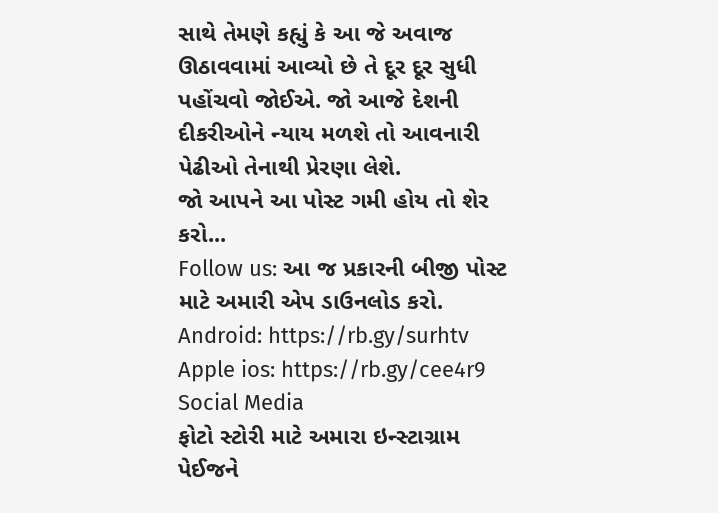સાથે તેમણે કહ્યું કે આ જે અવાજ ઊઠાવવામાં આવ્યો છે તે દૂર દૂર સુધી પહોંચવો જોઈએ. જો આજે દેશની દીકરીઓને ન્યાય મળશે તો આવનારી પેઢીઓ તેનાથી પ્રેરણા લેશે.
જો આપને આ પોસ્ટ ગમી હોય તો શેર કરો...
Follow us: આ જ પ્રકારની બીજી પોસ્ટ માટે અમારી એપ ડાઉનલોડ કરો.
Android: https://rb.gy/surhtv
Apple ios: https://rb.gy/cee4r9
Social Media
ફોટો સ્ટોરી માટે અમારા ઇન્સ્ટાગ્રામ પેઈજને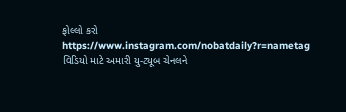ફોલ્લો કરો
https://www.instagram.com/nobatdaily?r=nametag
વિડિયો માટે અમારી યુ-ટ્યૂબ ચેનલને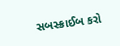સબસ્ક્રાઈબ કરો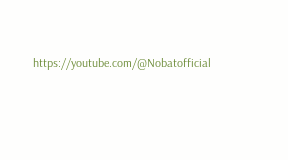https://youtube.com/@Nobatofficial